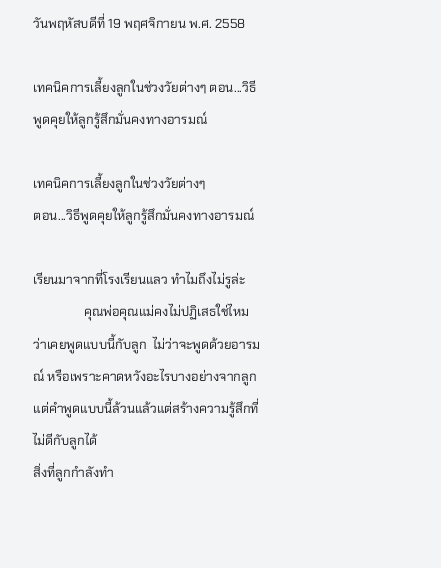วันพฤหัสบดีที่ 19 พฤศจิกายน พ.ศ. 2558

เทคนิคการเลี้ยงลูกในช่วงวัยต่างๆ ตอน...วิธีพูดคุยให้ลูกรู้สึกมั่นคงทางอารมณ์

เทคนิคการเลี้ยงลูกในช่วงวัยต่างๆ
ตอน...วิธีพูดคุยให้ลูกรู้สึกมั่นคงทางอารมณ์

เรียนมาจากที่โรงเรียนแลว ทำไมถึงไม่รูล่ะ
                คุณพ่อคุณแม่คงไม่ปฏิเสธใช่ไหมว่าเคยพูดแบบนี้กับลูก  ไม่ว่าจะพูดด้วยอารมณ์ หรือเพราะคาดหวังอะไรบางอย่างจากลูก แต่คำพูดแบบนี้ล้วนแล้วแต่สร้างความรู้สึกที่ไม่ดีกับลูกได้
สิ่งที่ลูกกำลังทำ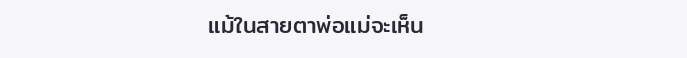แม้ในสายตาพ่อแม่จะเห็น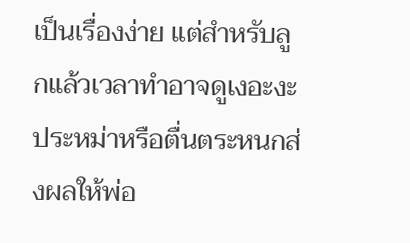เป็นเรื่องง่าย แต่สำหรับลูกแล้วเวลาทำอาจดูเงอะงะประหม่าหรือตื่นตระหนกส่งผลให้พ่อ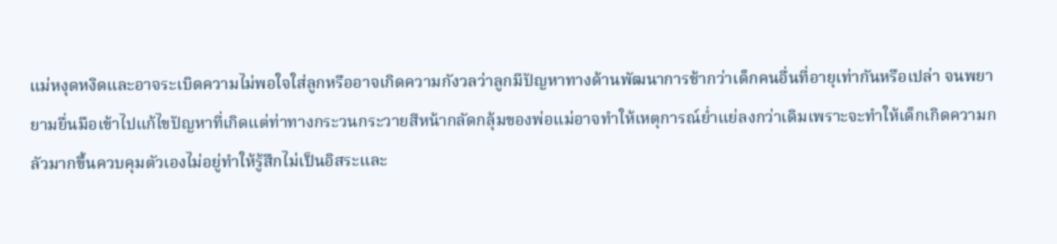แม่หงุดหงิดและอาจระเบิดความไม่พอใจใส่ลูกหรืออาจเกิดความกังวลว่าลูกมีปัญหาทางด้านพัฒนาการช้ากว่าเด็กคนอื่นที่อายุเท่ากันหรือเปล่า จนพยายามยื่นมือเข้าไปแก้ไขปัญหาที่เกิดแต่ท่าทางกระวนกระวายสีหน้ากลัดกลุ้มของพ่อแม่อาจทำให้เหตุการณ์ย่ำแย่ลงกว่าเดิมเพราะจะทำให้เด็กเกิดความกลัวมากขึ้นควบคุมตัวเองไม่อยู่ทำให้รู้สึกไม่เป็นอิสระและ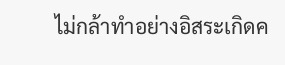ไม่กล้าทำอย่างอิสระเกิดค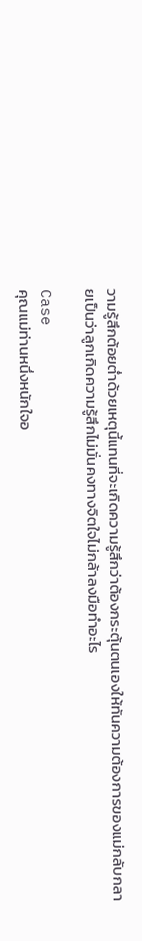วามรู้สึกต้อยต่ำด้วยเหตุนี้แทนที่จะเกิดความรู้สึกว่าต้องกระตุ้นตนเองให้ทันความต้องการของแม่กลับกลายเป็นว่าลูกเกิดความรู้สึกไม่มั่นคงทางจิตใจไม่กล้าลงมือทำอะไร

Case
คุณแม่ท่านหนึ่งหนักใจอ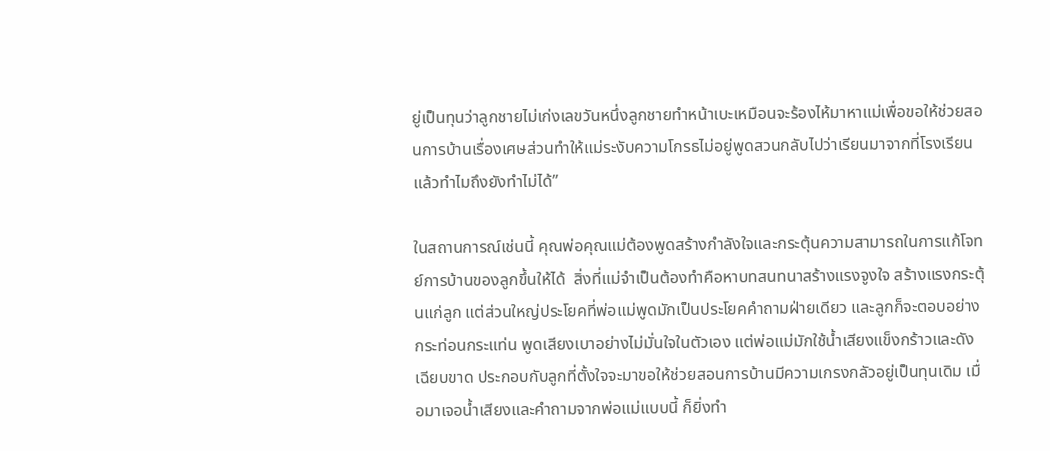ยู่เป็นทุนว่าลูกชายไม่เก่งเลขวันหนึ่งลูกชายทำหน้าเบะเหมือนจะร้องไห้มาหาแม่เพื่อขอให้ช่วยสอนการบ้านเรื่องเศษส่วนทำให้แม่ระงับความโกรธไม่อยู่พูดสวนกลับไปว่าเรียนมาจากที่โรงเรียนแล้วทำไมถึงยังทำไม่ได้”

ในสถานการณ์เช่นนี้ คุณพ่อคุณแม่ต้องพูดสร้างกำลังใจและกระตุ้นความสามารถในการแก้โจทย์การบ้านของลูกขึ้นให้ได้  สิ่งที่แม่จำเป็นต้องทำคือหาบทสนทนาสร้างแรงจูงใจ สร้างแรงกระตุ้นแก่ลูก แต่ส่วนใหญ่ประโยคที่พ่อแม่พูดมักเป็นประโยคคำถามฝ่ายเดียว และลูกก็จะตอบอย่างกระท่อนกระแท่น พูดเสียงเบาอย่างไม่มั่นใจในตัวเอง แต่พ่อแม่มักใช้น้ำเสียงแข็งกร้าวและดังเฉียบขาด ประกอบกับลูกที่ตั้งใจจะมาขอให้ช่วยสอนการบ้านมีความเกรงกลัวอยู่เป็นทุนเดิม เมื่อมาเจอน้ำเสียงและคำถามจากพ่อแม่แบบนี้ ก็ยิ่งทำ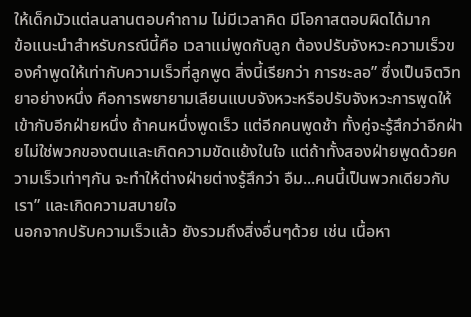ให้เด็กมัวแต่ลนลานตอบคำถาม ไม่มีเวลาคิด มีโอกาสตอบผิดได้มาก
ข้อแนะนำสำหรับกรณีนี้คือ เวลาแม่พูดกับลูก ต้องปรับจังหวะความเร็วของคำพูดให้เท่ากับความเร็วที่ลูกพูด สิ่งนี้เรียกว่า การชะลอ” ซึ่งเป็นจิตวิทยาอย่างหนึ่ง คือการพยายามเลียนแบบจังหวะหรือปรับจังหวะการพูดให้เข้ากับอีกฝ่ายหนึ่ง ถ้าคนหนึ่งพูดเร็ว แต่อีกคนพูดช้า ทั้งคู่จะรู้สึกว่าอีกฝ่ายไม่ใช่พวกของตนและเกิดความขัดแย้งในใจ แต่ถ้าทั้งสองฝ่ายพูดด้วยความเร็วเท่าๆกัน จะทำให้ต่างฝ่ายต่างรู้สึกว่า อืม...คนนี้เป็นพวกเดียวกับเรา” และเกิดความสบายใจ
นอกจากปรับความเร็วแล้ว ยังรวมถึงสิ่งอื่นๆด้วย เช่น เนื้อหา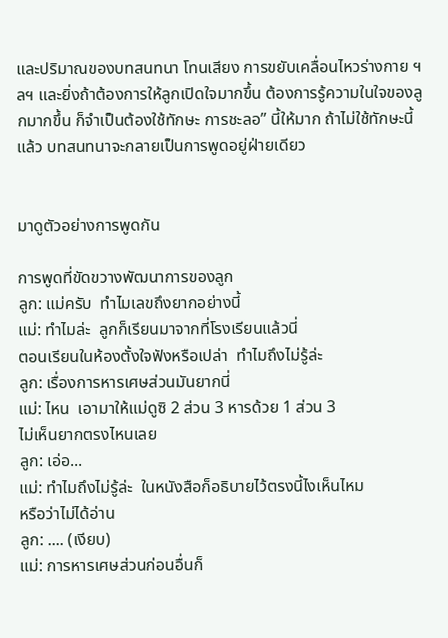และปริมาณของบทสนทนา โทนเสียง การขยับเคลื่อนไหวร่างกาย ฯลฯ และยิ่งถ้าต้องการให้ลูกเปิดใจมากขึ้น ต้องการรู้ความในใจของลูกมากขึ้น ก็จำเป็นต้องใช้ทักษะ การชะลอ” นี้ให้มาก ถ้าไม่ใช้ทักษะนี้แล้ว บทสนทนาจะกลายเป็นการพูดอยู่ฝ่ายเดียว


มาดูตัวอย่างการพูดกัน

การพูดที่ขัดขวางพัฒนาการของลูก
ลูก: แม่ครับ  ทำไมเลขถึงยากอย่างนี้
แม่: ทำไมล่ะ  ลูกก็เรียนมาจากที่โรงเรียนแล้วนี่
ตอนเรียนในห้องตั้งใจฟังหรือเปล่า  ทำไมถึงไม่รู้ล่ะ
ลูก: เรื่องการหารเศษส่วนมันยากนี่
แม่: ไหน  เอามาให้แม่ดูซิ 2 ส่วน 3 หารด้วย 1 ส่วน 3
ไม่เห็นยากตรงไหนเลย
ลูก: เอ่อ...
แม่: ทำไมถึงไม่รู้ล่ะ  ในหนังสือก็อธิบายไว้ตรงนี้ไงเห็นไหม
หรือว่าไม่ได้อ่าน
ลูก: .... (เงียบ)
แม่: การหารเศษส่วนก่อนอื่นก็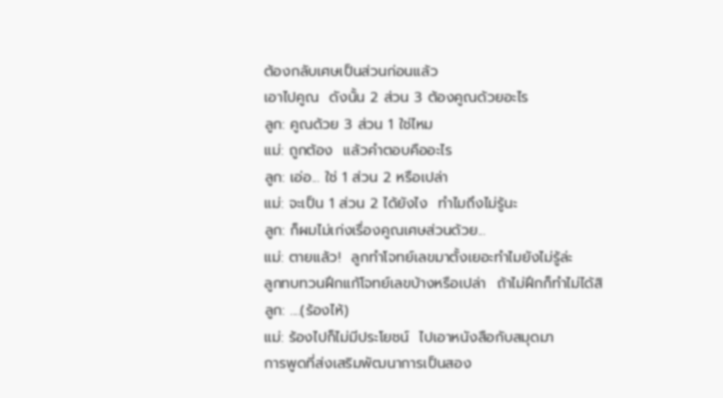ต้องกลับเศษเป็นส่วนก่อนแล้ว
เอาไปคูณ  ดังนั้น 2 ส่วน 3 ต้องคูณด้วยอะไร
ลูก: คูณด้วย 3 ส่วน 1 ใช่ไหม
แม่: ถูกต้อง  แล้วคำตอบคืออะไร
ลูก: เอ่อ... ใช่ 1 ส่วน 2 หรือเปล่า
แม่: จะเป็น 1 ส่วน 2 ได้ยังไง  ทำไมถึงไม่รู้นะ
ลูก: ก็ผมไม่เก่งเรื่องคูณเศษส่วนด้วย...
แม่: ตายแล้ว!  ลูกทำโจทย์เลขมาตั้งเยอะทำไมยังไม่รู้ล่ะ
ลูกทบทวนฝึกแก้โจทย์เลขบ้างหรือเปล่า  ถ้าไม่ฝึกก็ทำไม่ได้สิ
ลูก: ....(ร้องไห้)
แม่: ร้องไปก็ไม่มีประโยชน์  ไปเอาหนังสือกับสมุดมา
การพูดที่ส่งเสริมพัฒนาการเป็นสอง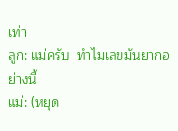เท่า
ลูก: แม่ครับ  ทำไมเลขมันยากอย่างนี้
แม่: (หยุด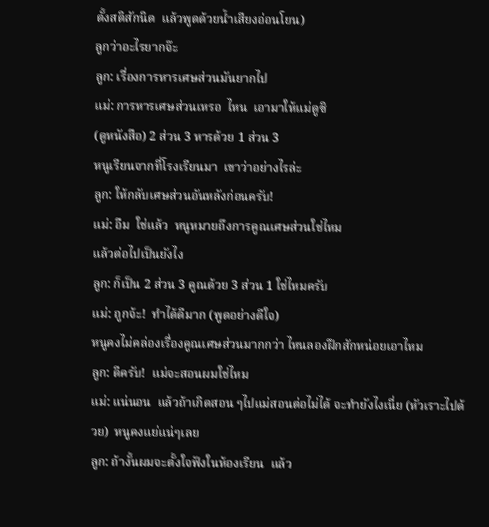ตั้งสติสักนิด  แล้วพูดด้วยน้ำเสียงอ่อนโยน)
ลูกว่าอะไรยากจ๊ะ
ลูก: เรื่องการหารเศษส่วนมันยากไป
แม่: การหารเศษส่วนเหรอ  ไหน  เอามาให้แม่ดูซิ
(ดูหนังสือ) 2 ส่วน 3 หารด้วย 1 ส่วน 3
หนูเรียนจากที่โรงเรียนมา  เขาว่าอย่างไรล่ะ
ลูก: ให้กลับเศษส่วนอันหลังก่อนครับ!
แม่: อืม  ใช่แล้ว  หนูหมายถึงการคูณเศษส่วนใช่ไหม
แล้วต่อไปเป็นยังไง
ลูก: ก็เป็น 2 ส่วน 3 คูณด้วย 3 ส่วน 1 ใช่ไหมครับ
แม่: ถูกจ้ะ!  ทำได้ดีมาก (พูดอย่างดีใจ)
หนูคงไม่คล่องเรื่องคูณเศษส่วนมากกว่า ไหนลองฝึกสักหน่อยเอาไหม
ลูก: ดีครับ!  แม่จะสอนผมใช่ไหม
แม่: แน่นอน  แล้วถ้าเกิดสอน ๆไปแม่สอนต่อไม่ได้ จะทำยังไงเนี่ย (หัวเราะไปด้วย)  หนูคงแย่แน่ๆเลย
ลูก: ถ้างั้นผมจะตั้งใจฟังในห้องเรียน  แล้ว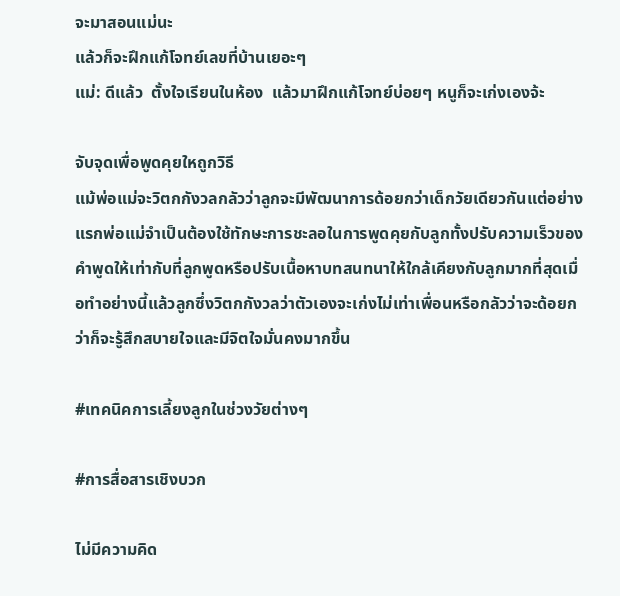จะมาสอนแม่นะ
แล้วก็จะฝึกแก้โจทย์เลขที่บ้านเยอะๆ
แม่: ดีแล้ว  ตั้งใจเรียนในห้อง  แล้วมาฝึกแก้โจทย์บ่อยๆ หนูก็จะเก่งเองจ้ะ

จับจุดเพื่อพูดคุยใหถูกวิธี
แม้พ่อแม่จะวิตกกังวลกลัวว่าลูกจะมีพัฒนาการด้อยกว่าเด็กวัยเดียวกันแต่อย่างแรกพ่อแม่จำเป็นต้องใช้ทักษะการชะลอในการพูดคุยกับลูกทั้งปรับความเร็วของคำพูดให้เท่ากับที่ลูกพูดหรือปรับเนื้อหาบทสนทนาให้ใกล้เคียงกับลูกมากที่สุดเมื่อทำอย่างนี้แล้วลูกซึ่งวิตกกังวลว่าตัวเองจะเก่งไม่เท่าเพื่อนหรือกลัวว่าจะด้อยกว่าก็จะรู้สึกสบายใจและมีจิตใจมั่นคงมากขึ้น

#เทคนิคการเลี้ยงลูกในช่วงวัยต่างๆ

#การสื่อสารเชิงบวก

ไม่มีความคิด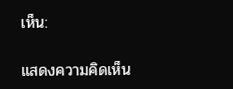เห็น:

แสดงความคิดเห็น